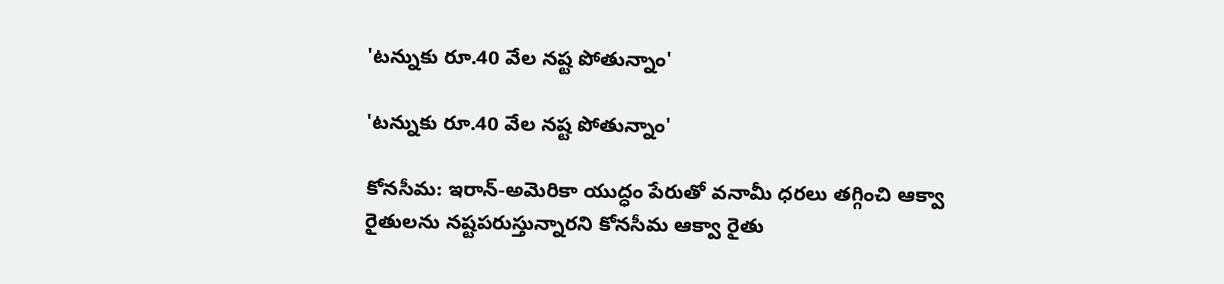'టన్నుకు రూ.40 వేల నష్ట పోతున్నాం'

'టన్నుకు రూ.40 వేల నష్ట పోతున్నాం'

కోనసీమ: ఇరాన్-అమెరికా యుద్ధం పేరుతో వనామీ ధరలు తగ్గించి ఆక్వా రైతులను నష్టపరుస్తున్నారని కోనసీమ ఆక్వా రైతు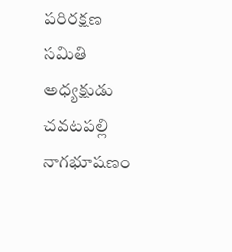పరిరక్షణ సమితి అధ్యక్షుడు చవటపల్లి నాగభూషణం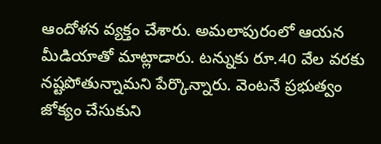ఆందోళన వ్యక్తం చేశారు. అమలాపురంలో ఆయన మీడియాతో మాట్లాడారు. టన్నుకు రూ.40 వేల వరకు నష్టపోతున్నామని పేర్కొన్నారు. వెంటనే ప్రభుత్వం జోక్యం చేసుకుని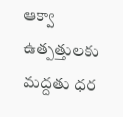ఆక్వా ఉత్పత్తులకు మద్దతు ధర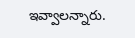ఇవ్వాలన్నారు.